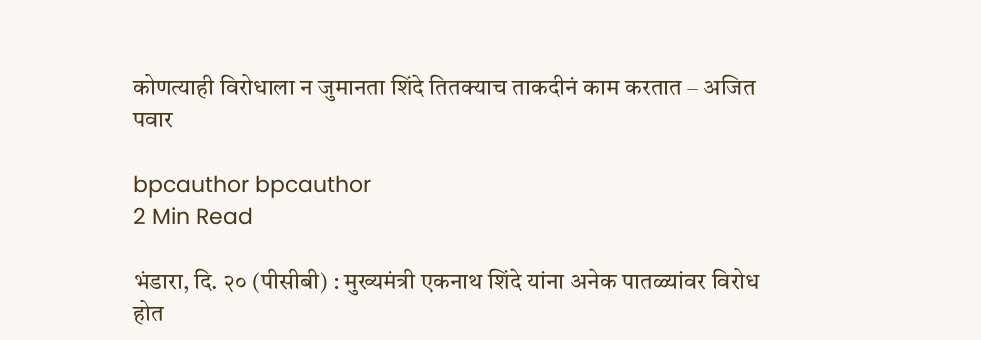कोणत्याही विरोधाला न जुमानता शिंदे तितक्याच ताकदीनं काम करतात – अजित पवार

bpcauthor bpcauthor
2 Min Read

भंडारा, दि. २० (पीसीबी) : मुख्यमंत्री एकनाथ शिंदे यांना अनेक पातळ्यांवर विरोध होत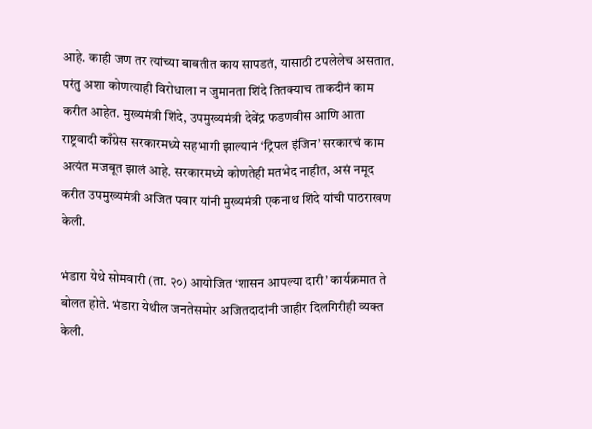आहे. काही जण तर त्यांच्या बाबतीत काय सापडतं, यासाठी टपलेलेच असतात. परंतु अशा कोणत्याही विरोधाला न जुमानता शिंदे तितक्याच ताकदीनं काम करीत आहेत. मुख्यमंत्री शिंदे, उपमुख्यमंत्री देवेंद्र फडणवीस आणि आता राष्ट्रवादी काँग्रेस सरकारमध्ये सहभागी झाल्यानं ‘ट्रिपल इंजिन’ सरकारचं काम अत्यंत मजबूत झालं आहे. सरकारमध्ये कोणतेही मतभेद नाहीत, असं नमूद करीत उपमुख्यमंत्री अजित पवार यांनी मुख्यमंत्री एकनाथ शिंदे यांची पाठराखण केली.

भंडारा येथे सोमवारी (ता. २०) आयोजित ‘शासन आपल्या दारी’ कार्यक्रमात ते बोलत होते. भंडारा येथील जनतेसमोर अजितदादांनी जाहीर दिलगिरीही व्यक्त केली.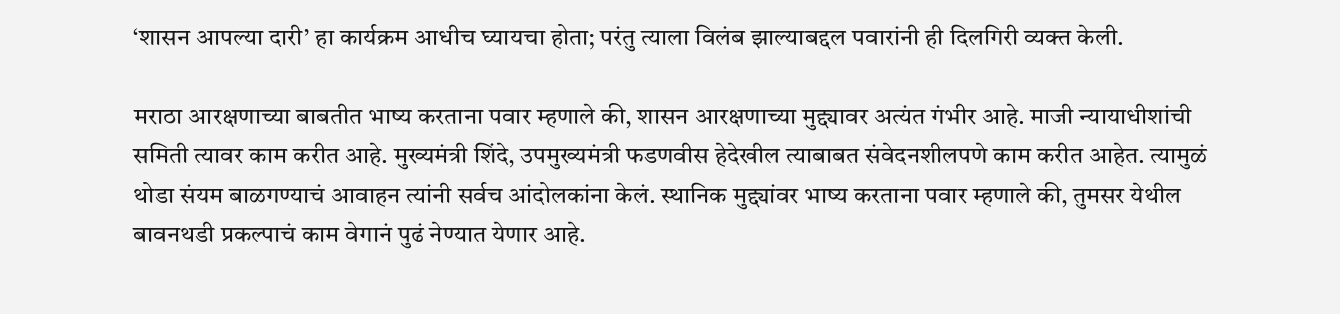‘शासन आपल्या दारी’ हा कार्यक्रम आधीच घ्यायचा होता; परंतु त्याला विलंब झाल्याबद्दल पवारांनी ही दिलगिरी व्यक्त केली.

मराठा आरक्षणाच्या बाबतीत भाष्य करताना पवार म्हणाले की, शासन आरक्षणाच्या मुद्द्यावर अत्यंत गंभीर आहे. माजी न्यायाधीशांची समिती त्यावर काम करीत आहे. मुख्यमंत्री शिंदे, उपमुख्यमंत्री फडणवीस हेदेखील त्याबाबत संवेदनशीलपणे काम करीत आहेत. त्यामुळं थोडा संयम बाळगण्याचं आवाहन त्यांनी सर्वच आंदोलकांना केलं. स्थानिक मुद्द्यांवर भाष्य करताना पवार म्हणाले की, तुमसर येथील बावनथडी प्रकल्पाचं काम वेगानं पुढं नेण्यात येणार आहे.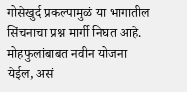गोसेखुर्द प्रकल्पामुळं या भागातील सिंचनाचा प्रश्न मार्गी निघत आहे. मोहफुलांबाबत नवीन योजना येईल, असं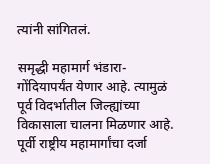त्यांनी सांगितलं.

समृद्धी महामार्ग भंडारा-गोंदियापर्यंत येणार आहे. त्यामुळं पूर्व विदर्भातील जिल्ह्यांच्या विकासाला चालना मिळणार आहे. पूर्वी राष्ट्रीय महामार्गांचा दर्जा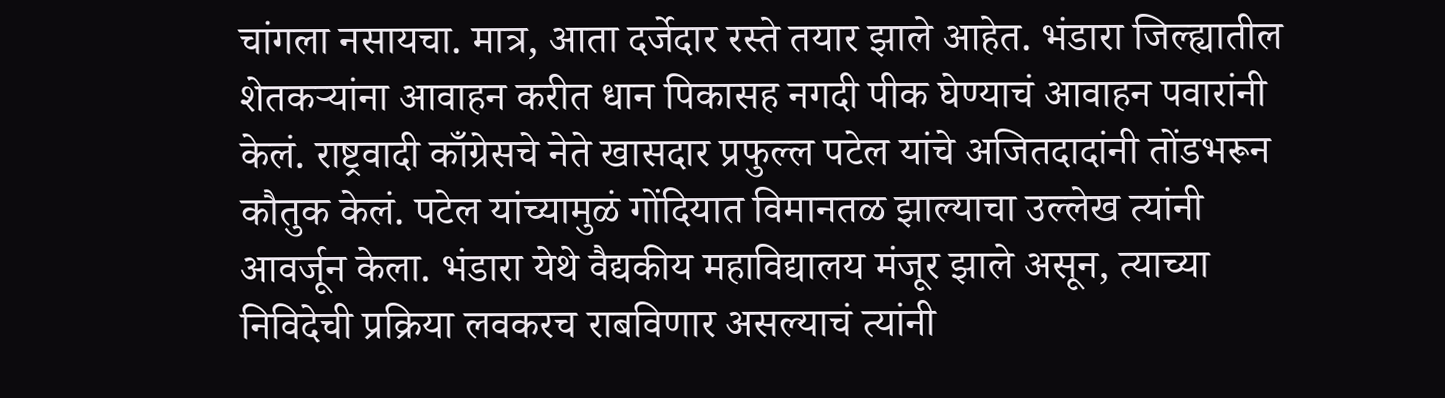चांगला नसायचा. मात्र, आता दर्जेदार रस्ते तयार झाले आहेत. भंडारा जिल्ह्यातील शेतकऱ्यांना आवाहन करीत धान पिकासह नगदी पीक घेण्याचं आवाहन पवारांनी केलं. राष्ट्रवादी काँग्रेसचे नेते खासदार प्रफुल्ल पटेल यांचे अजितदादांनी तोंडभरून कौतुक केलं. पटेल यांच्यामुळं गोंदियात विमानतळ झाल्याचा उल्लेख त्यांनी आवर्जून केला. भंडारा येथे वैद्यकीय महाविद्यालय मंजूर झाले असून, त्याच्या निविदेची प्रक्रिया लवकरच राबविणार असल्याचं त्यांनी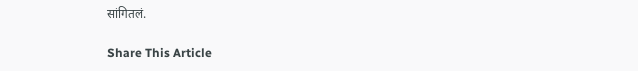सांगितलं.

Share This Article